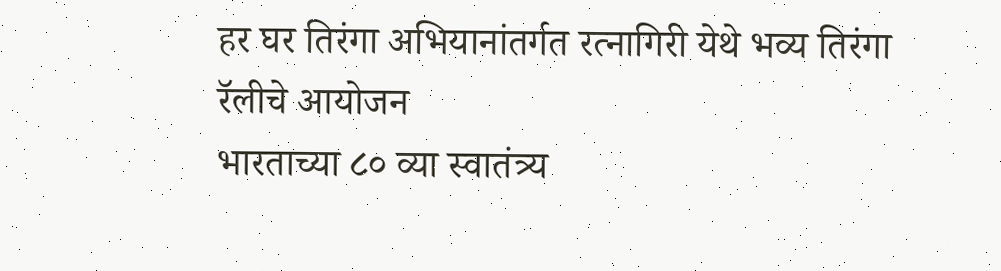हर घर तिरंगा अभियानांतर्गत रत्नागिरी येथे भव्य तिरंगा रॅलीचे आयोजन
भारताच्या ८० व्या स्वातंत्र्य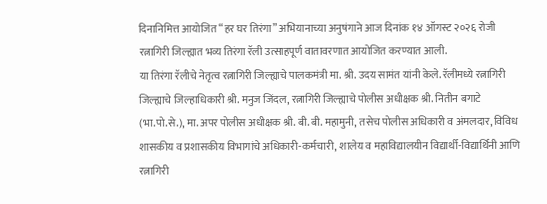दिनानिमित्त आयोजित “हर घर तिरंगा” अभियानाच्या अनुषंगाने आज दिनांक १४ ऑगस्ट २०२६ रोजी रत्नागिरी जिल्ह्यात भव्य तिरंगा रॅली उत्साहपूर्ण वातावरणात आयोजित करण्यात आली.
या तिरंगा रॅलीचे नेतृत्व रत्नागिरी जिल्ह्याचे पालकमंत्री मा. श्री. उदय सामंत यांनी केले. रॅलीमध्ये रत्नागिरी जिल्ह्याचे जिल्हाधिकारी श्री. मनुज जिंदल, रत्नागिरी जिल्ह्याचे पोलीस अधीक्षक श्री. नितीन बगाटे (भा.पो.से.), मा. अपर पोलीस अधीक्षक श्री. बी. बी. महामुनी, तसेच पोलीस अधिकारी व अंमलदार, विविध शासकीय व प्रशासकीय विभागांचे अधिकारी-कर्मचारी, शालेय व महाविद्यालयीन विद्यार्थी-विद्यार्थिनी आणि रत्नागिरी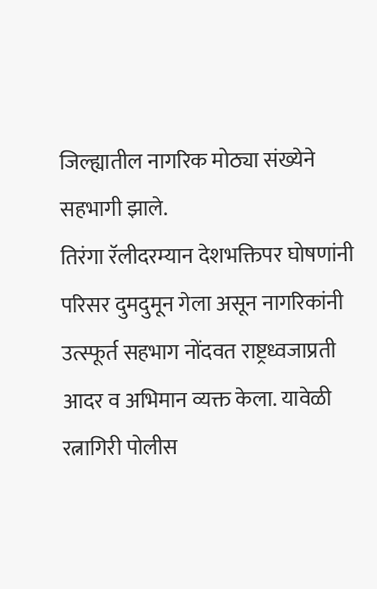जिल्ह्यातील नागरिक मोठ्या संख्येने सहभागी झाले.
तिरंगा रॅलीदरम्यान देशभक्तिपर घोषणांनी परिसर दुमदुमून गेला असून नागरिकांनी उत्स्फूर्त सहभाग नोंदवत राष्ट्रध्वजाप्रती आदर व अभिमान व्यक्त केला. यावेळी रत्नागिरी पोलीस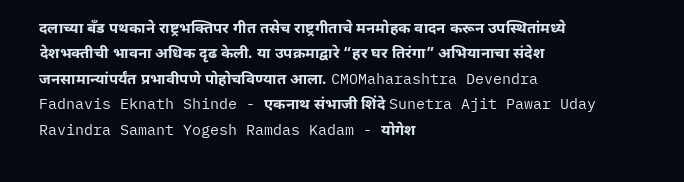दलाच्या बँड पथकाने राष्ट्रभक्तिपर गीत तसेच राष्ट्रगीताचे मनमोहक वादन करून उपस्थितांमध्ये देशभक्तीची भावना अधिक दृढ केली. या उपक्रमाद्वारे “हर घर तिरंगा” अभियानाचा संदेश जनसामान्यांपर्यंत प्रभावीपणे पोहोचविण्यात आला. CMOMaharashtra Devendra Fadnavis Eknath Shinde - एकनाथ संभाजी शिंदे Sunetra Ajit Pawar Uday Ravindra Samant Yogesh Ramdas Kadam - योगेश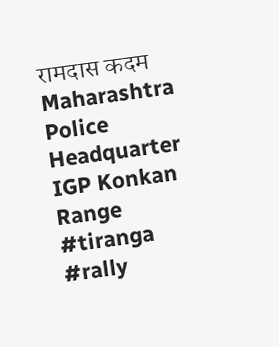रामदास कदम Maharashtra Police Headquarter IGP Konkan Range #tiranga #rally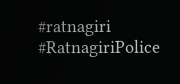#ratnagiri #RatnagiriPolice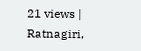21 views | Ratnagiri,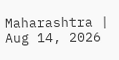Maharashtra | Aug 14, 2026